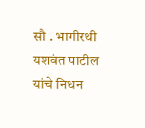सौ . भागीरथी यशवंत पाटील यांचे निधन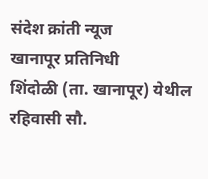संदेश क्रांती न्यूज
खानापूर प्रतिनिधी
शिंदोळी (ता. खानापूर) येथील रहिवासी सौ.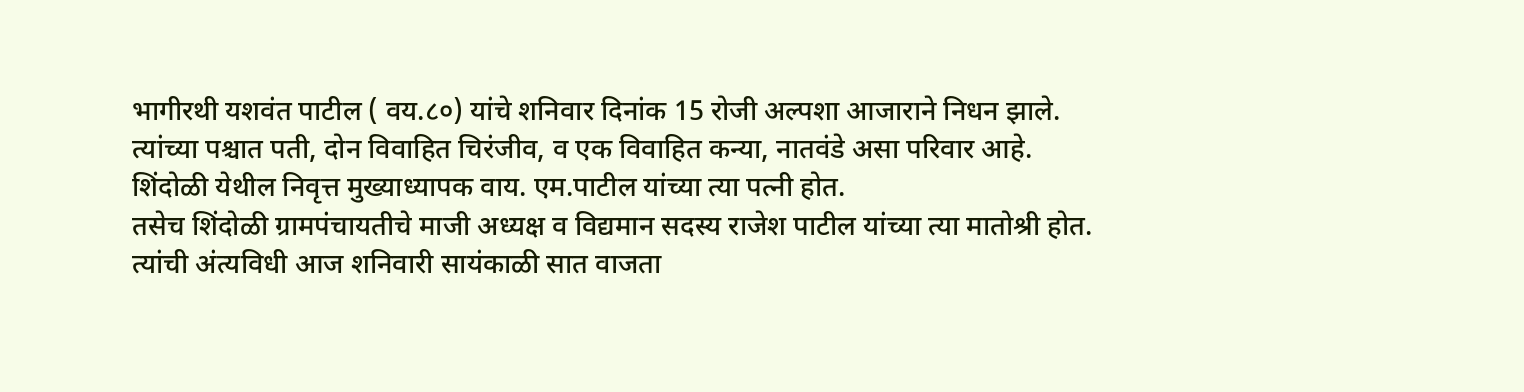भागीरथी यशवंत पाटील ( वय.८०) यांचे शनिवार दिनांक 15 रोजी अल्पशा आजाराने निधन झाले.
त्यांच्या पश्चात पती, दोन विवाहित चिरंजीव, व एक विवाहित कन्या, नातवंडे असा परिवार आहे.
शिंदोळी येथील निवृत्त मुख्याध्यापक वाय. एम.पाटील यांच्या त्या पत्नी होत.
तसेच शिंदोळी ग्रामपंचायतीचे माजी अध्यक्ष व विद्यमान सदस्य राजेश पाटील यांच्या त्या मातोश्री होत.
त्यांची अंत्यविधी आज शनिवारी सायंकाळी सात वाजता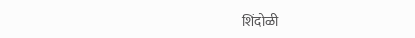शिंदोळी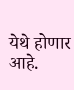येथे होणार आहे.